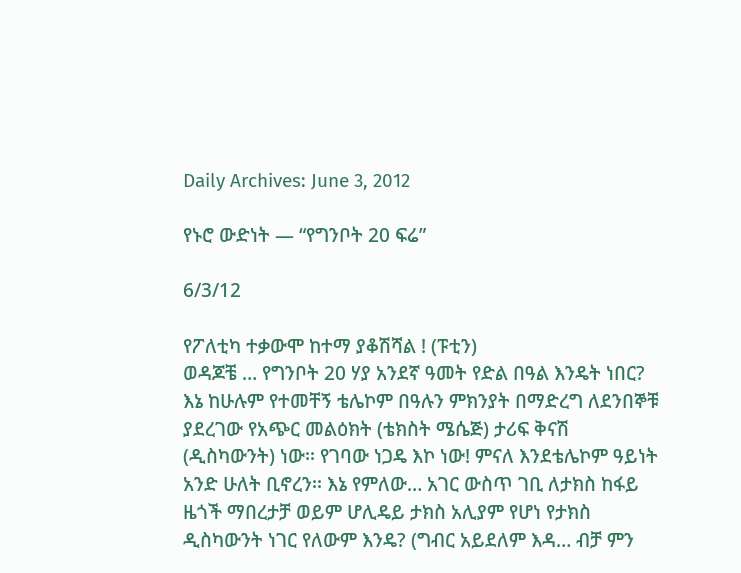Daily Archives: June 3, 2012

የኑሮ ውድነት — “የግንቦት 20 ፍሬ”

6/3/12

የፖለቲካ ተቃውሞ ከተማ ያቆሽሻል ! (ፑቲን)
ወዳጆቼ … የግንቦት 20 ሃያ አንደኛ ዓመት የድል በዓል እንዴት ነበር? እኔ ከሁሉም የተመቸኝ ቴሌኮም በዓሉን ምክንያት በማድረግ ለደንበኞቹ ያደረገው የአጭር መልዕክት (ቴክስት ሜሴጅ) ታሪፍ ቅናሽ (ዲስካውንት) ነው፡፡ የገባው ነጋዴ እኮ ነው! ምናለ እንደቴሌኮም ዓይነት አንድ ሁለት ቢኖረን፡፡ እኔ የምለው… አገር ውስጥ ገቢ ለታክስ ከፋይ ዜጎች ማበረታቻ ወይም ሆሊዴይ ታክስ አሊያም የሆነ የታክስ ዲስካውንት ነገር የለውም እንዴ? (ግብር አይደለም እዳ… ብቻ ምን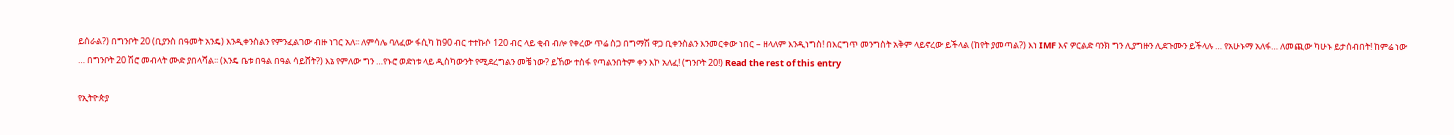ይሰራል?) በግንቦት 20 (ቢያንስ በዓመት አንዴ) እንዲቀንስልን የምንፈልገው ብዙ ነገር አለ፡፡ ለምሳሌ ባለፈው ፋሲካ ከ90 ብር ተተኩሶ 120 ብር ላይ ቂብ ብሎ የቀረው ጥሬ ስጋ በግማሽ ዋጋ ቢቀንስልን እንመርቀው ነበር – ዘላለም እንዲነግስ! በእርግጥ መንግስት አቅም ላይኖረው ይችላል (ከየት ያመጣል?) እነ IMF እና ዎርልድ ባንክ ግን ሊያግዙን ሊደጉሙን ይችላሉ … የአሁኑማ አለፋ… ለመጪው ካሁኑ ይታሰብበት! ከምሬ ነው … በግንቦት 20 ሽሮ መብላት ሙድ ያበላሻል፡፡ (እንዴ ቤቱ በዓል በዓል ሳይሸት?) እኔ የምለው ግን …የኑሮ ወድነቱ ላይ ዲስካውንት የሚደረግልን መቼ ነው? ይኸው ተስፋ የጣልንበትም ቀን እኮ አለፈ! (ግንቦት 20!) Read the rest of this entry

የኢትዮጵያ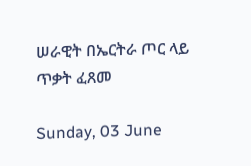ሠራዊት በኤርትራ ጦር ላይ ጥቃት ፈጸመ

Sunday, 03 June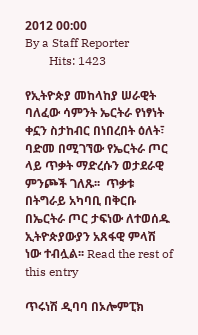2012 00:00
By a Staff Reporter
        Hits: 1423

የኢትዮጵያ መከላከያ ሠራዊት ባለፈው ሳምንት ኤርትራ የነፃነት ቀኗን ስታከብር በነበረበት ዕለት፣ ባድመ በሚገኘው የኤርትራ ጦር ላይ ጥቃት ማድረሱን ወታደራዊ ምንጮች ገለጹ፡፡  ጥቃቱ በትግራይ አካባቢ በቅርቡ በኤርትራ ጦር ታፍነው ለተወሰዱ ኢትዮጵያውያን አጸፋዊ ምላሽ ነው ተብሏል፡፡ Read the rest of this entry

ጥሩነሽ ዲባባ በኦሎምፒክ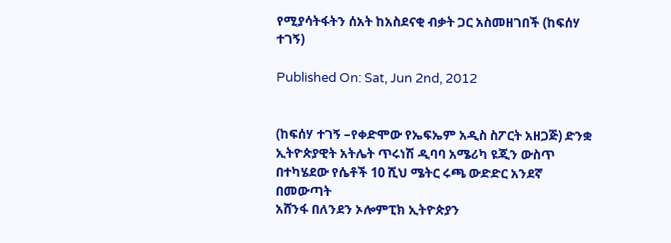የሚያሳትፋትን ሰአት ከአስደናቂ ብቃት ጋር አስመዘገበች (ከፍሰሃ ተገኝ)

Published On: Sat, Jun 2nd, 2012


(ከፍሰሃ ተገኝ –የቀድሞው የኤፍኤም አዲስ ስፖርት አዘጋጅ) ድንቋ ኢትዮጵያዊት አትሌት ጥሩነሽ ዲባባ አሜሪካ ዩጂን ውስጥ በተካሄደው የሴቶች 10 ሺህ ሜትር ሩጫ ውድድር አንደኛ በመውጣት
አሸንፋ በለንደን ኦሎምፒክ ኢትዮጵያን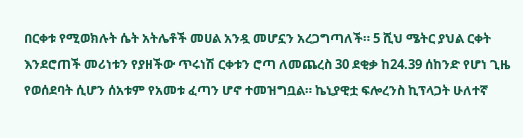በርቀቱ የሚወክሉት ሴት አትሌቶች መሀል አንዷ መሆኗን አረጋግጣለች። 5 ሺህ ሜትር ያህል ርቀት እንደሮጠች መሪነቱን የያዘችው ጥሩነሽ ርቀቱን ሮጣ ለመጨረስ 30 ደቂቃ ከ24.39 ሰከንድ የሆነ ጊዜ የወሰደባት ሲሆን ሰአቱም የአመቱ ፈጣን ሆኖ ተመዝግቧል። ኬኒያዊቷ ፍሎረንስ ኪፕላጋት ሁለተኛ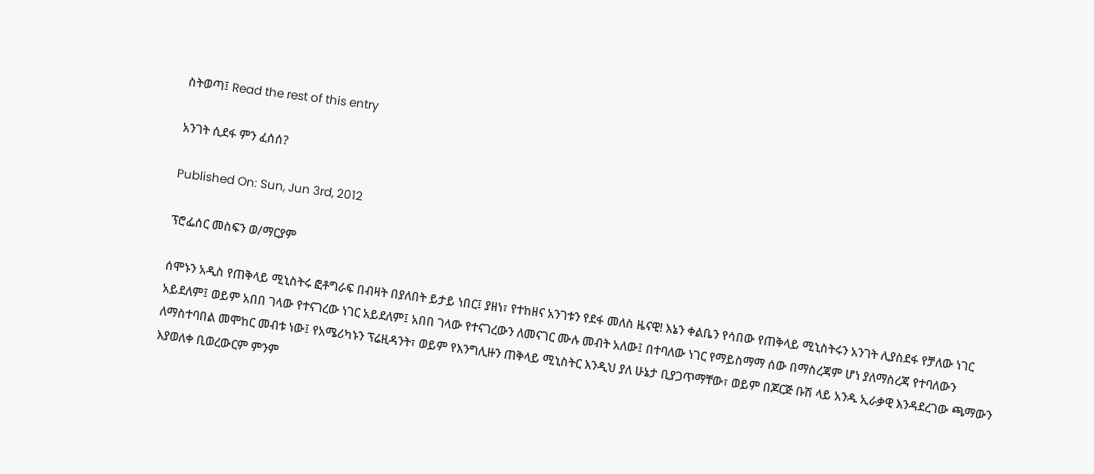ስትወጣ፤ Read the rest of this entry

አንገት ሲደፋ ምን ፈሰሰ?

Published On: Sun, Jun 3rd, 2012

ፕሮፌሰር መስፍን ወ/ማርያም

ሰሞኑን አዲስ የጠቅላይ ሚኒስትሩ ፎቶግራፍ በብዛት በያለበት ይታይ ነበር፤ ያዘነ፣ የተከዘና አንገቱን የደፋ መለስ ዜናዊ! እኔን ቀልቤን የሳበው የጠቅላይ ሚኒስትሩን አንገት ሊያስደፋ የቻለው ነገር አይደለም፤ ወይም አበበ ገላው የተናገረው ነገር አይደለም፤ አበበ ገላው የተናገረውን ለመናገር ሙሉ መብት አለው፤ በተባለው ነገር የማይስማማ ሰው በማስረጃም ሆነ ያለማስረጃ የተባለውን ለማስተባበል መሞከር መብቱ ነው፤ የአሜሪካኑን ፕሬዚዳንት፣ ወይም የእንግሊዙን ጠቅላይ ሚኒስትር እንዲህ ያለ ሁኔታ ቢያጋጥማቸው፣ ወይም በጆርጅ ቡሽ ላይ አንዱ ኢራቃዊ እንዳደረገው ጫማውን እያወለቀ ቢወረውርም ምንም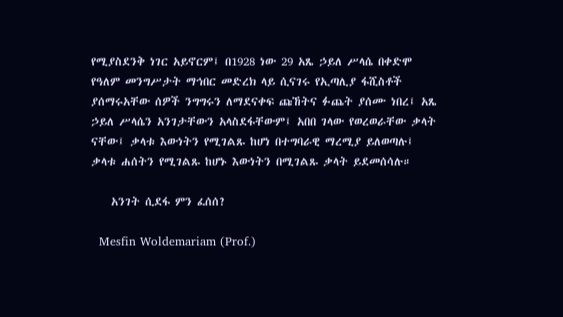የሚያስደንቅ ነገር አይኖርም፤ በ1928 ነው 29 አጼ ኃይለ ሥላሴ በቀድሞ የዓለም መንግሥታት ማኅበር መድረክ ላይ ሲናገሩ የኢጣሊያ ፋሺስቶች ያሰማሩአቸው ሰዎች ንግግሩን ለማደናቀፍ ጩኸትና ፉጨት ያሰሙ ነበረ፤ አጼ ኃይለ ሥላሴን አንገታቸውን አላስደፋቸውም፤ አበበ ገላው የወረወራቸው ቃላት ናቸው፤ ቃላቱ እውነትን የሚገልጹ ከሆነ በተግባራዊ ማረሚያ ይለወጣሉ፤ ቃላቱ ሐሰትን የሚገልጹ ከሆኑ እውነትን በሚገልጹ ቃላት ይደመሰሳሉ።

    አንገት ሲደፋ ምን ፈሰሰ?

  Mesfin Woldemariam (Prof.)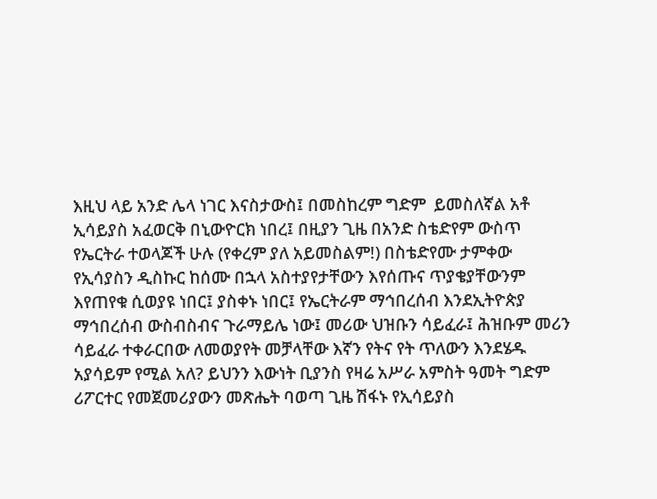እዚህ ላይ አንድ ሌላ ነገር እናስታውስ፤ በመስከረም ግድም  ይመስለኛል አቶ ኢሳይያስ አፈወርቅ በኒውዮርክ ነበረ፤ በዚያን ጊዜ በአንድ ስቴድየም ውስጥ የኤርትራ ተወላጆች ሁሉ (የቀረም ያለ አይመስልም!) በስቴድየሙ ታምቀው የኢሳያስን ዲስኩር ከሰሙ በኋላ አስተያየታቸውን እየሰጡና ጥያቄያቸውንም እየጠየቁ ሲወያዩ ነበር፤ ያስቀኑ ነበር፤ የኤርትራም ማኅበረሰብ እንደኢትዮጵያ ማኅበረሰብ ውስብስብና ጉራማይሌ ነው፤ መሪው ህዝቡን ሳይፈራ፤ ሕዝቡም መሪን ሳይፈራ ተቀራርበው ለመወያየት መቻላቸው እኛን የትና የት ጥለውን እንደሄዱ አያሳይም የሚል አለ? ይህንን እውነት ቢያንስ የዛሬ አሥራ አምስት ዓመት ግድም ሪፖርተር የመጀመሪያውን መጽሔት ባወጣ ጊዜ ሽፋኑ የኢሳይያስ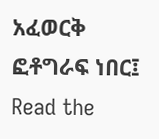አፈወርቅ ፎቶግራፍ ነበር፤ Read the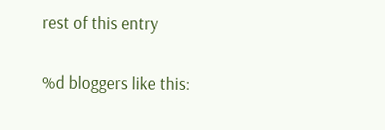rest of this entry

%d bloggers like this: